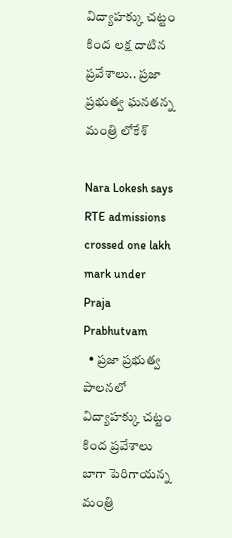విద్యాహక్కు చట్టం కింద లక్ష దాటిన ప్రవేశాలు.. ప్రజా ప్రభుత్వ ఘనతన్న మంత్రి లోకేశ్

Nara Lokesh says RTE admissions crossed one lakh mark under Praja Prabhutvam
  • ప్రజా ప్రభుత్వ పాలనలో విద్యాహక్కు చట్టం కింద ప్రవేశాలు బాగా పెరిగాయన్న మంత్రి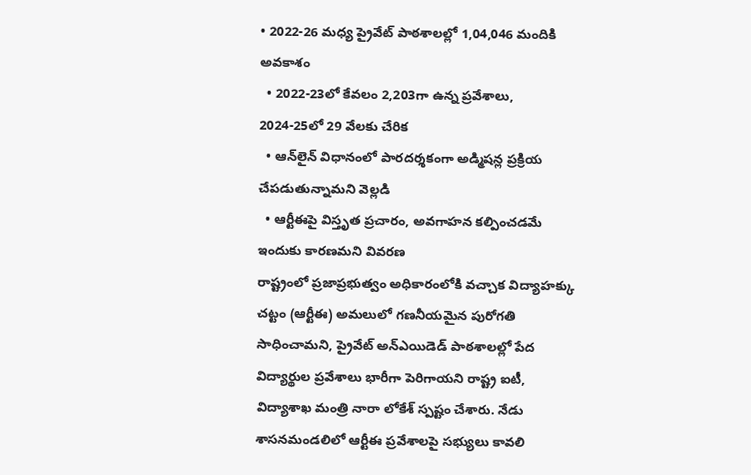• 2022-26 మధ్య ప్రైవేట్ పాఠశాలల్లో 1,04,046 మందికి అవకాశం
  • 2022-23లో కేవలం 2,203గా ఉన్న ప్రవేశాలు, 2024-25లో 29 వేలకు చేరిక‌
  • ఆన్‌లైన్ విధానంలో పారదర్శకంగా అడ్మిషన్ల ప్రక్రియ చేపడుతున్నామని వెల్లడి
  • ఆర్టీఈపై విస్తృత ప్రచారం, అవగాహన కల్పించడమే ఇందుకు కారణమని వివరణ
రాష్ట్రంలో ప్రజాప్రభుత్వం అధికారంలోకి వచ్చాక విద్యాహక్కు చట్టం (ఆర్టీఈ) అమలులో గణనీయమైన పురోగతి సాధించామని, ప్రైవేట్ అన్‌ఎయిడెడ్ పాఠశాలల్లో పేద విద్యార్థుల ప్రవేశాలు భారీగా పెరిగాయని రాష్ట్ర ఐటీ, విద్యాశాఖ మంత్రి నారా లోకేశ్ స్పష్టం చేశారు. నేడు శాసనమండలిలో ఆర్టీఈ ప్రవేశాలపై సభ్యులు కావలి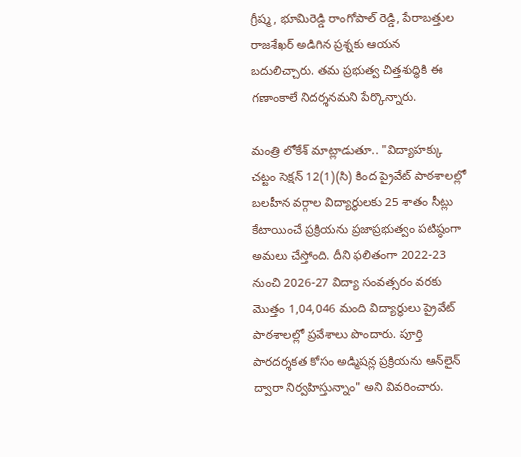గ్రీష్మ, భూమిరెడ్డి రాంగోపాల్ రెడ్డి, పేరాబత్తుల రాజశేఖర్ అడిగిన ప్రశ్నకు ఆయన బదులిచ్చారు. తమ ప్రభుత్వ చిత్తశుద్ధికి ఈ గణాంకాలే నిదర్శనమని పేర్కొన్నారు.

మంత్రి లోకేశ్ మాట్లాడుతూ.. "విద్యాహక్కు చట్టం సెక్షన్ 12(1)(సి) కింద ప్రైవేట్ పాఠశాలల్లో బలహీన వర్గాల విద్యార్థులకు 25 శాతం సీట్లు కేటాయించే ప్రక్రియను ప్రజాప్రభుత్వం పటిష్ఠంగా అమలు చేస్తోంది. దీని ఫలితంగా 2022-23 నుంచి 2026-27 విద్యా సంవత్సరం వరకు మొత్తం 1,04,046 మంది విద్యార్థులు ప్రైవేట్ పాఠశాలల్లో ప్రవేశాలు పొందారు. పూర్తి పారదర్శకత కోసం అడ్మిషన్ల ప్రక్రియను ఆన్‌లైన్ ద్వారా నిర్వహిస్తున్నాం" అని వివరించారు.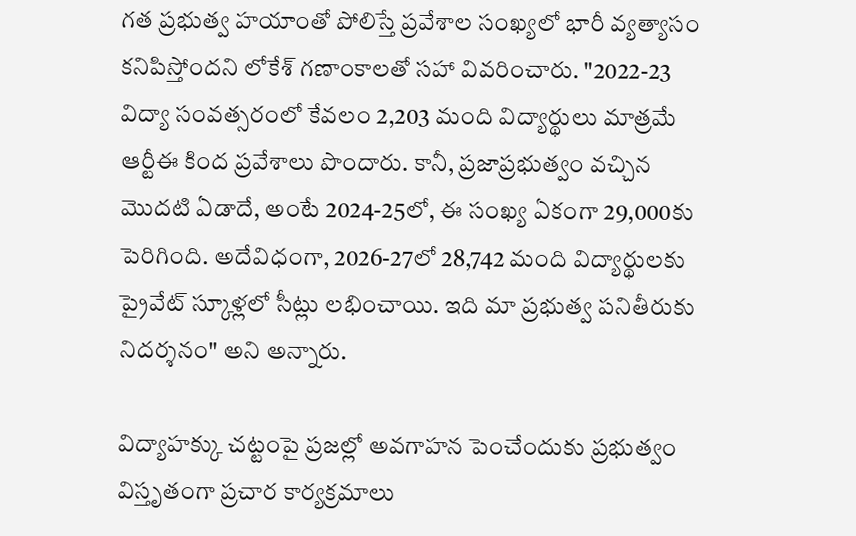గత ప్రభుత్వ హయాంతో పోలిస్తే ప్రవేశాల సంఖ్యలో భారీ వ్యత్యాసం కనిపిస్తోందని లోకేశ్ గణాంకాలతో సహా వివరించారు. "2022-23 విద్యా సంవత్సరంలో కేవలం 2,203 మంది విద్యార్థులు మాత్రమే ఆర్టీఈ కింద ప్రవేశాలు పొందారు. కానీ, ప్రజాప్రభుత్వం వచ్చిన మొదటి ఏడాదే, అంటే 2024-25లో, ఈ సంఖ్య ఏకంగా 29,000కు పెరిగింది. అదేవిధంగా, 2026-27లో 28,742 మంది విద్యార్థులకు ప్రైవేట్ స్కూళ్లలో సీట్లు లభించాయి. ఇది మా ప్రభుత్వ పనితీరుకు నిదర్శనం" అని అన్నారు.

విద్యాహక్కు చట్టంపై ప్రజల్లో అవగాహన పెంచేందుకు ప్రభుత్వం విస్తృతంగా ప్రచార కార్యక్రమాలు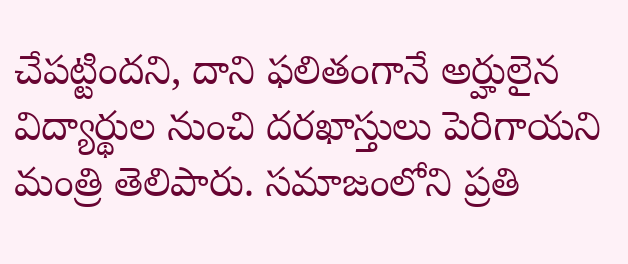చేపట్టిందని, దాని ఫలితంగానే అర్హులైన విద్యార్థుల నుంచి దరఖాస్తులు పెరిగాయని మంత్రి తెలిపారు. సమాజంలోని ప్రతి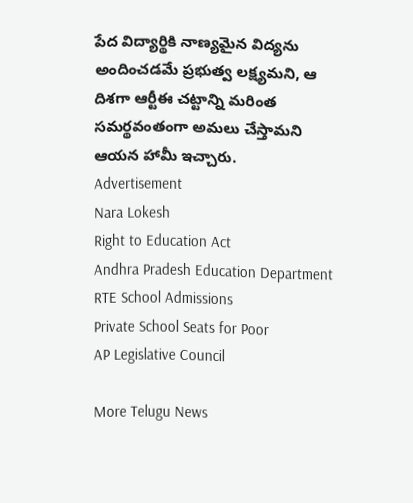పేద విద్యార్థికి నాణ్యమైన విద్యను అందించడమే ప్రభుత్వ లక్ష్యమని, ఆ దిశగా ఆర్టీఈ చట్టాన్ని మరింత సమర్థవంతంగా అమలు చేస్తామని ఆయన హామీ ఇచ్చారు.
Advertisement
Nara Lokesh
Right to Education Act
Andhra Pradesh Education Department
RTE School Admissions
Private School Seats for Poor
AP Legislative Council

More Telugu News